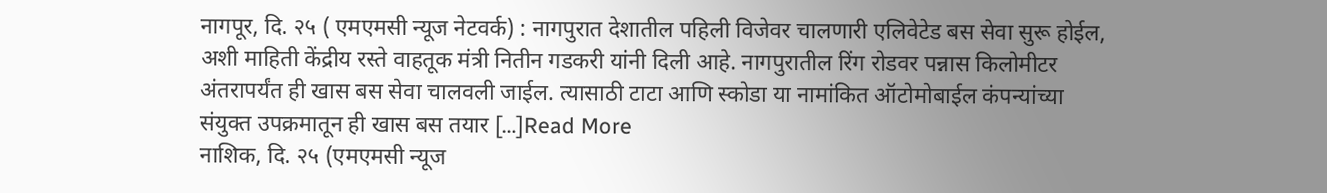नागपूर, दि. २५ ( एमएमसी न्यूज नेटवर्क) : नागपुरात देशातील पहिली विजेवर चालणारी एलिवेटेड बस सेवा सुरू होईल, अशी माहिती केंद्रीय रस्ते वाहतूक मंत्री नितीन गडकरी यांनी दिली आहे. नागपुरातील रिंग रोडवर पन्नास किलोमीटर अंतरापर्यंत ही खास बस सेवा चालवली जाईल. त्यासाठी टाटा आणि स्कोडा या नामांकित ऑटोमोबाईल कंपन्यांच्या संयुक्त उपक्रमातून ही खास बस तयार […]Read More
नाशिक, दि. २५ (एमएमसी न्यूज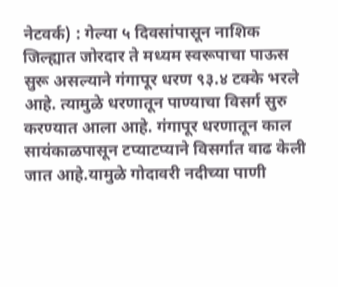नेटवर्क) : गेल्या ५ दिवसांपासून नाशिक जिल्ह्यात जोरदार ते मध्यम स्वरूपाचा पाऊस सुरू असल्याने गंगापूर धरण ९३.४ टक्के भरले आहे. त्यामुळे धरणातून पाण्याचा विसर्ग सुरु करण्यात आला आहे. गंगापूर धरणातून काल सायंकाळपासून टप्याटप्याने विसर्गात वाढ केली जात आहे.यामुळे गोदावरी नदीच्या पाणी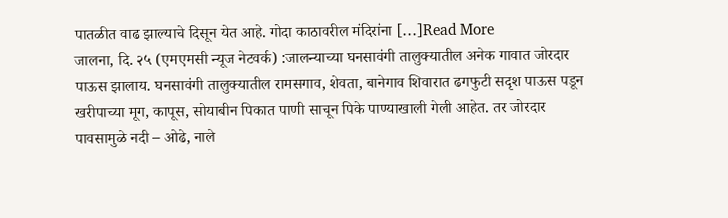पातळीत वाढ झाल्याचे दिसून येत आहे. गोदा काठावरील मंदिरांना […]Read More
जालना, दि. २५ (एमएमसी न्यूज नेटवर्क) :जालन्याच्या घनसावंगी तालुक्यातील अनेक गावात जोरदार पाऊस झालाय. घनसावंगी तालुक्यातील रामसगाव, शेवता, बानेगाव शिवारात ढगफुटी सदृश पाऊस पडून खरीपाच्या मूग, कापूस, सोयाबीन पिकात पाणी साचून पिके पाण्याखाली गेली आहेत. तर जोरदार पावसामुळे नदी – ओढे, नाले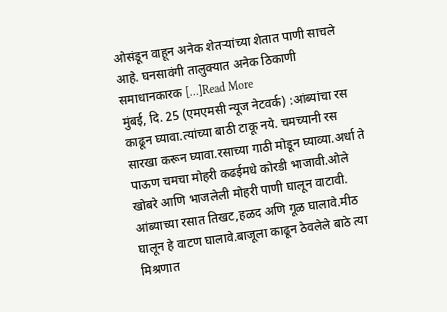ओसंडून वाहून अनेक शेतऱ्यांच्या शेतात पाणी साचले आहे. घनसावंगी तालुक्यात अनेक ठिकाणी समाधानकारक […]Read More
मुंबई, दि. 25 (एमएमसी न्यूज नेटवर्क) :आंब्यांचा रस काढून घ्यावा.त्यांच्या बाठी टाकू नये. चमच्यानी रस सारखा करून घ्यावा.रसाच्या गाठी मोडून घ्याव्या.अर्धा ते पाऊण चमचा मोहरी कढईमधे कोरडी भाजावी.ओले खोबरे आणि भाजलेली मोहरी पाणी घालून वाटावी. आंब्याच्या रसात तिखट,हळद अणि गूळ घालावे.मीठ घालून हे वाटण घालावे.बाजूला काढून ठेवलेले बाठे त्या मिश्रणात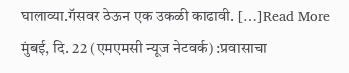घालाव्या.गॅसवर ठेऊन एक उकळी काढावी. […]Read More
मुंबई, दि. 22 (एमएमसी न्यूज नेटवर्क) :प्रवासाचा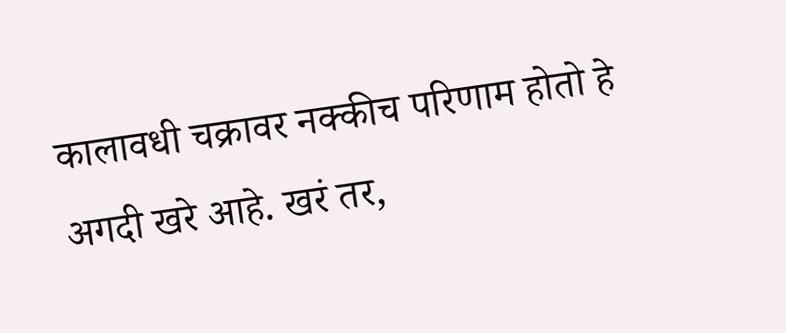कालावधी चक्रावर नक्कीच परिणाम होतो हे अगदी खरे आहे. खरं तर,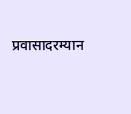प्रवासादरम्यान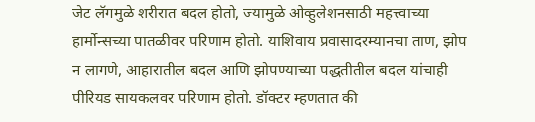जेट लॅगमुळे शरीरात बदल होतो, ज्यामुळे ओव्हुलेशनसाठी महत्त्वाच्या हार्मोन्सच्या पातळीवर परिणाम होतो. याशिवाय प्रवासादरम्यानचा ताण, झोप न लागणे, आहारातील बदल आणि झोपण्याच्या पद्धतीतील बदल यांचाही पीरियड सायकलवर परिणाम होतो. डॉक्टर म्हणतात की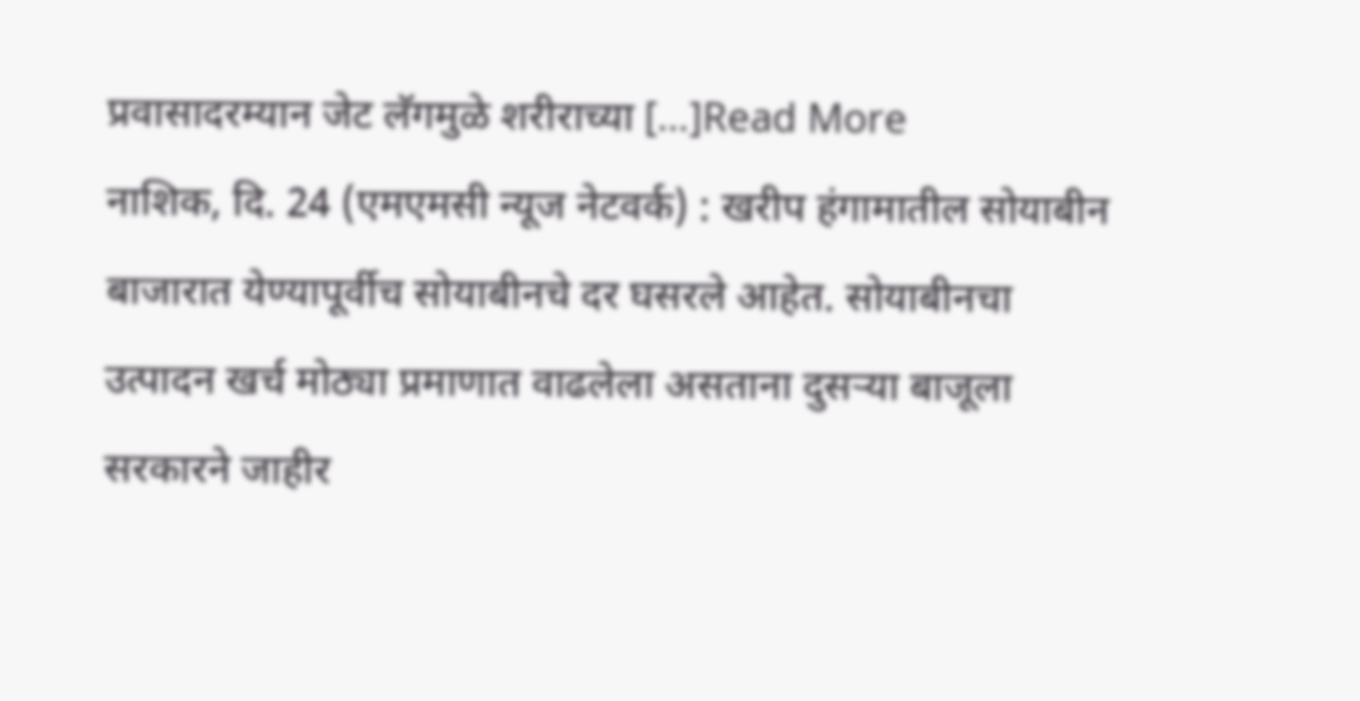प्रवासादरम्यान जेट लॅगमुळे शरीराच्या […]Read More
नाशिक, दि. 24 (एमएमसी न्यूज नेटवर्क) : खरीप हंगामातील सोयाबीन बाजारात येण्यापूर्वीच सोयाबीनचे दर घसरले आहेत. सोयाबीनचा उत्पादन खर्च मोठ्या प्रमाणात वाढलेला असताना दुसऱ्या बाजूला सरकारने जाहीर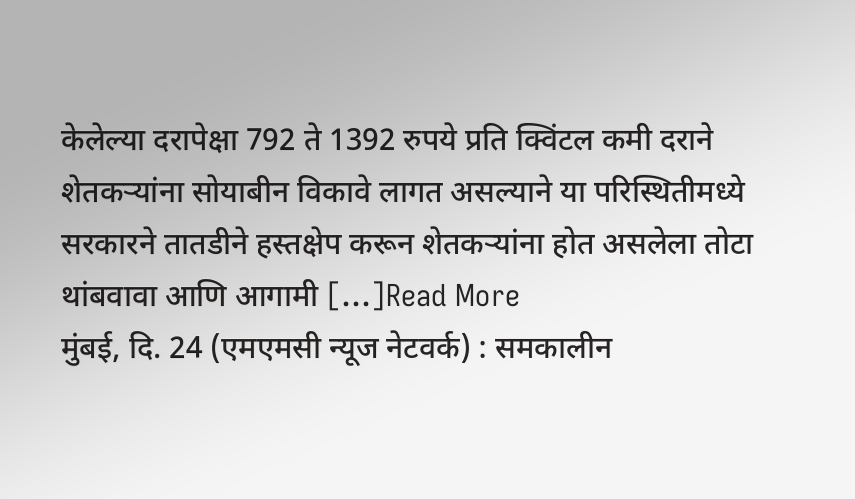केलेल्या दरापेक्षा 792 ते 1392 रुपये प्रति क्विंटल कमी दराने शेतकऱ्यांना सोयाबीन विकावे लागत असल्याने या परिस्थितीमध्ये सरकारने तातडीने हस्तक्षेप करून शेतकऱ्यांना होत असलेला तोटा थांबवावा आणि आगामी […]Read More
मुंबई, दि. 24 (एमएमसी न्यूज नेटवर्क) : समकालीन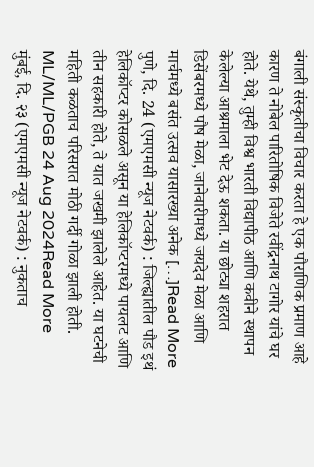बंगाली संस्कृतीचा विचार करता हे एक पौराणिक प्रमाण आहे कारण ते नोबेल पारितोषिक विजेते रवींद्रनाथ टागोर यांचे घर होते. येथे, तुम्ही विश्व भारती विद्यापीठ आणि कवीने स्थापन केलेल्या आश्रमाला भेट देऊ शकता. या छोट्या शहरात डिसेंबरमध्ये पौष मेळा, जानेवारीमध्ये जयदेव मेळा आणि मार्चमध्ये बसंत उत्सव यासारख्या अनेक […]Read More
पुणे, दि. 24 (एमएमसी न्यूज नेटवर्क) : जिल्ह्यातील पौड इथं हेलिकॉप्टर कोसळले असून या हेलिकॉप्टरमध्ये पायलट आणि तीन सहकारी होते, ते यात जखमी झालेले आहेत. या घटनेची महिती कळताच परिसरात मोठी गर्दी गोळा झाली होती. ML/ML/PGB 24 Aug 2024Read More
मुंबई, दि. २३ (एमएमसी न्यूज नेटवर्क) : नुकताच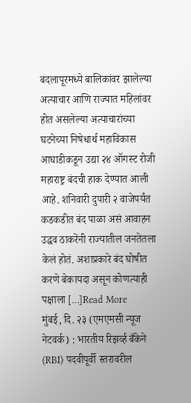बदलापूरमध्ये बालिकांवर झालेल्या अत्याचार आणि राज्यात महिलांवर होत असलेल्या अत्याचारांच्या घटनेच्या निषेधार्थ महाविकास आघाडीकडून उद्या २४ ऑगस्ट रोजी महाराष्ट्र बंदची हाक देण्यात आली आहे. शनिवारी दुपारी २ वाजेपर्यंत कडकडीत बंद पाळा असं आवाहन उद्धव ठाकरेंनी राज्यातील जनतेतला केलं होतं. अशाप्रकारे बंद घोषीत करणे बेकायदा असून कोणत्याही पक्षाला […]Read More
मुंबई, दि. २३ (एमएमसी न्यूज नेटवर्क) : भारतीय रिझर्व्ह बँकेने (RBI) पदवीपूर्वी स्तरावरील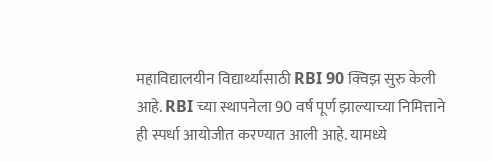महाविद्यालयीन विद्यार्थ्यांसाठी RBI 90 क्विझ सुरु केली आहे. RBI च्या स्थापनेला 90 वर्ष पूर्ण झाल्याच्या निमित्ताने ही स्पर्धा आयोजीत करण्यात आली आहे. यामध्ये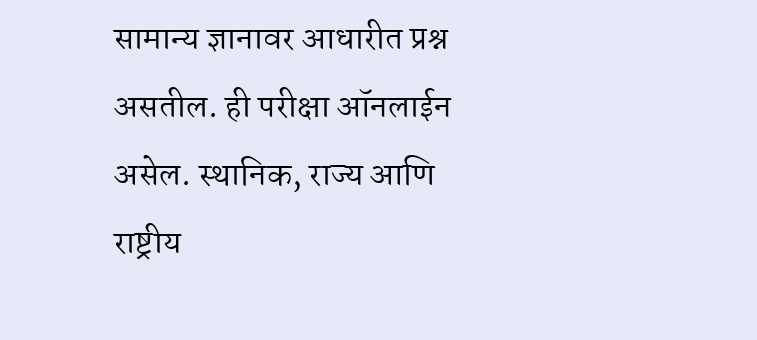सामान्य ज्ञानावर आधारीत प्रश्न असतील. ही परीक्षा ऑनलाईन असेल. स्थानिक, राज्य आणि राष्ट्रीय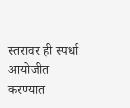स्तरावर ही स्पर्धा आयोजीत करण्यात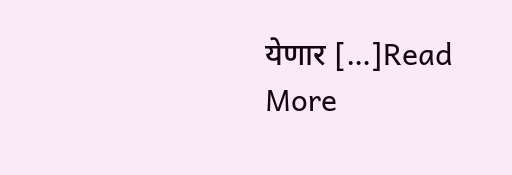येणार […]Read More